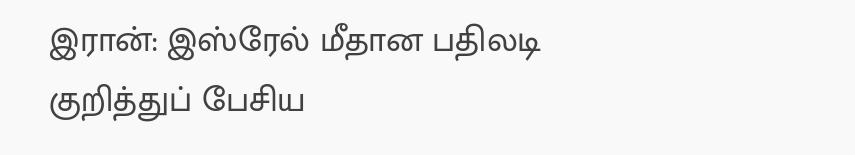இரான்: இஸ்ரேல் மீதான பதிலடி குறித்துப் பேசிய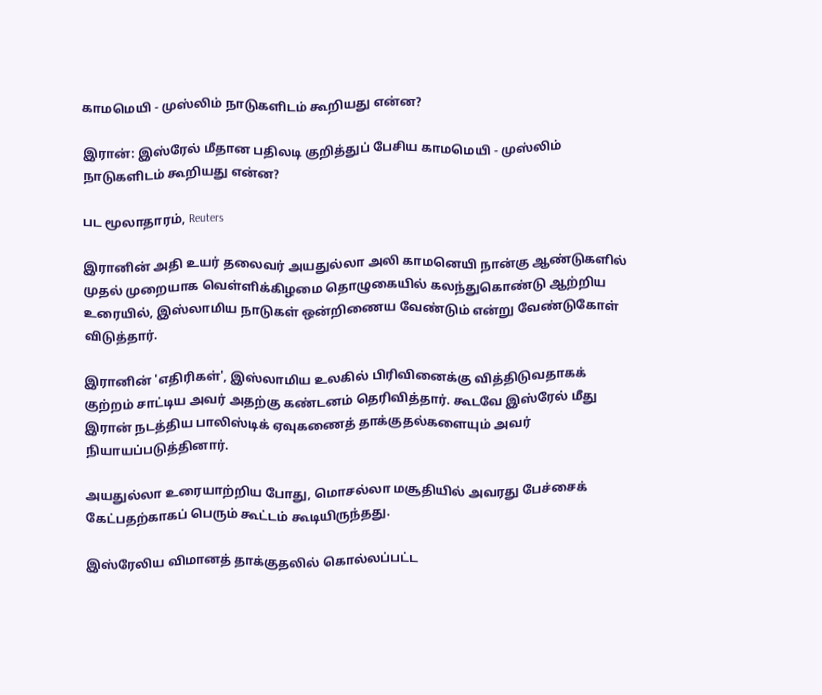காமமெயி - முஸ்லிம் நாடுகளிடம் கூறியது என்ன?

இரான்: இஸ்ரேல் மீதான பதிலடி குறித்துப் பேசிய காமமெயி - முஸ்லிம் நாடுகளிடம் கூறியது என்ன?

பட மூலாதாரம், Reuters

இரானின் அதி உயர் தலைவர் அயதுல்லா அலி காமனெயி நான்கு ஆண்டுகளில் முதல் முறையாக வெள்ளிக்கிழமை தொழுகையில் கலந்துகொண்டு ஆற்றிய உரையில், இஸ்லாமிய நாடுகள் ஒன்றிணைய வேண்டும் என்று வேண்டுகோள் விடுத்தார்.

இரானின் 'எதிரிகள்', இஸ்லாமிய உலகில் பிரிவினைக்கு வித்திடுவதாகக் குற்றம் சாட்டிய அவர் அதற்கு கண்டனம் தெரிவித்தார். கூடவே இஸ்ரேல் மீது இரான் நடத்திய பாலிஸ்டிக் ஏவுகணைத் தாக்குதல்களையும் அவர் நியாயப்படுத்தினார்.

அயதுல்லா உரையாற்றிய போது, மொசல்லா மசூதியில் அவரது பேச்சைக் கேட்பதற்காகப் பெரும் கூட்டம் கூடியிருந்தது.

இஸ்ரேலிய விமானத் தாக்குதலில் கொல்லப்பட்ட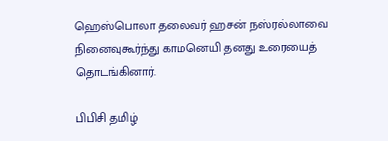ஹெஸ்பொலா தலைவர் ஹசன் நஸ்ரல்லாவை நினைவுகூர்ந்து காமனெயி தனது உரையைத் தொடங்கினார்.

பிபிசி தமிழ்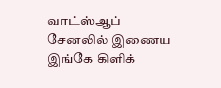வாட்ஸ்ஆப் சேனலில் இணைய இங்கே கிளிக்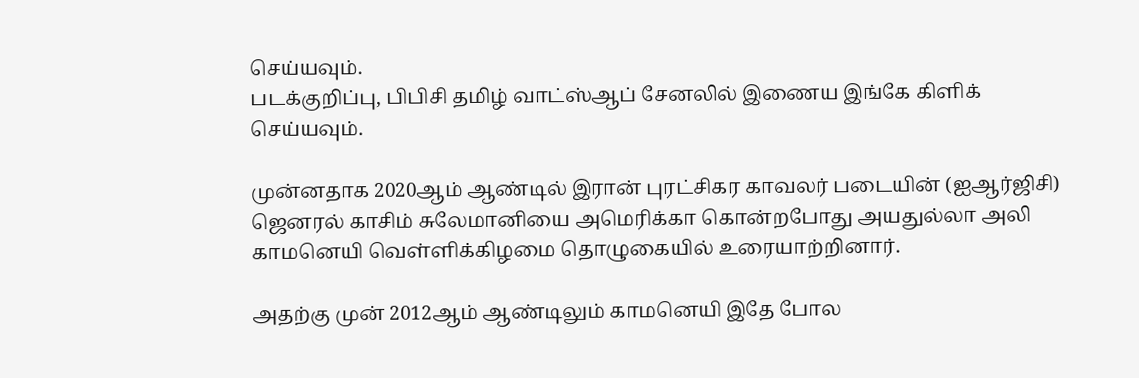செய்யவும்.
படக்குறிப்பு, பிபிசி தமிழ் வாட்ஸ்ஆப் சேனலில் இணைய இங்கே கிளிக் செய்யவும்.

முன்னதாக 2020ஆம் ஆண்டில் இரான் புரட்சிகர காவலர் படையின் (ஐஆர்ஜிசி) ஜெனரல் காசிம் சுலேமானியை அமெரிக்கா கொன்றபோது அயதுல்லா அலி காமனெயி வெள்ளிக்கிழமை தொழுகையில் உரையாற்றினார்.

அதற்கு முன் 2012ஆம் ஆண்டிலும் காமனெயி இதே போல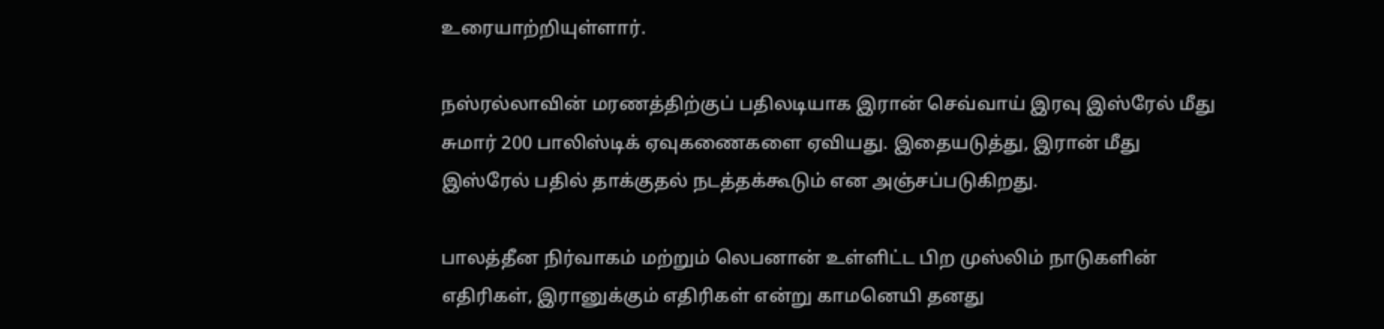உரையாற்றியுள்ளார்.

நஸ்ரல்லாவின் மரணத்திற்குப் பதிலடியாக இரான் செவ்வாய் இரவு இஸ்ரேல் மீது சுமார் 200 பாலிஸ்டிக் ஏவுகணைகளை ஏவியது. இதையடுத்து, இரான் மீது இஸ்ரேல் பதில் தாக்குதல் நடத்தக்கூடும் என அஞ்சப்படுகிறது.

பாலத்தீன நிர்வாகம் மற்றும் லெபனான் உள்ளிட்ட பிற முஸ்லிம் நாடுகளின் எதிரிகள், இரானுக்கும் எதிரிகள் என்று காமனெயி தனது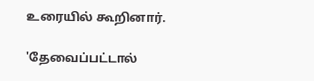உரையில் கூறினார்.

'தேவைப்பட்டால்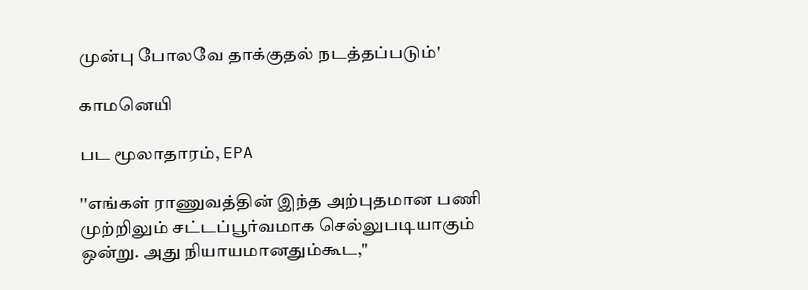முன்பு போலவே தாக்குதல் நடத்தப்படும்'

காமனெயி

பட மூலாதாரம், EPA

''எங்கள் ராணுவத்தின் இந்த அற்புதமான பணி முற்றிலும் சட்டப்பூர்வமாக செல்லுபடியாகும் ஒன்று. அது நியாயமானதும்கூட,"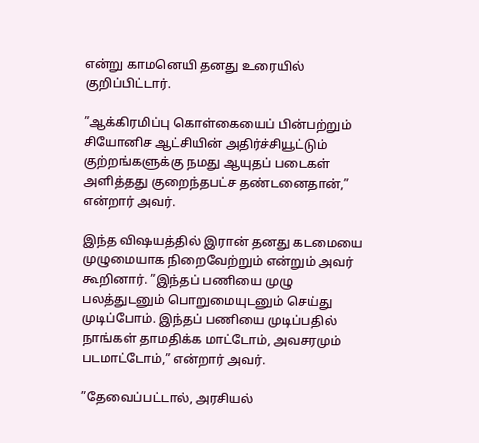என்று காமனெயி தனது உரையில் குறிப்பிட்டார்.

”ஆக்கிரமிப்பு கொள்கையைப் பின்பற்றும் சியோனிச ஆட்சியின் அதிர்ச்சியூட்டும் குற்றங்களுக்கு நமது ஆயுதப் படைகள் அளித்தது குறைந்தபட்ச தண்டனைதான்,” என்றார் அவர்.

இந்த விஷயத்தில் இரான் தனது கடமையை முழுமையாக நிறைவேற்றும் என்றும் அவர் கூறினார். ”இந்தப் பணியை முழு பலத்துடனும் பொறுமையுடனும் செய்து முடிப்போம். இந்தப் பணியை முடிப்பதில் நாங்கள் தாமதிக்க மாட்டோம், அவசரமும் படமாட்டோம்,” என்றார் அவர்.

”தேவைப்பட்டால், அரசியல்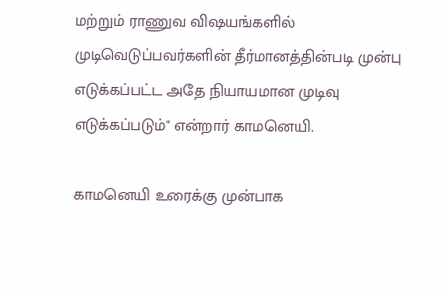மற்றும் ராணுவ விஷயங்களில் முடிவெடுப்பவர்களின் தீர்மானத்தின்படி முன்பு எடுக்கப்பட்ட அதே நியாயமான முடிவு எடுக்கப்படும்" என்றார் காமனெயி.

காமனெயி உரைக்கு முன்பாக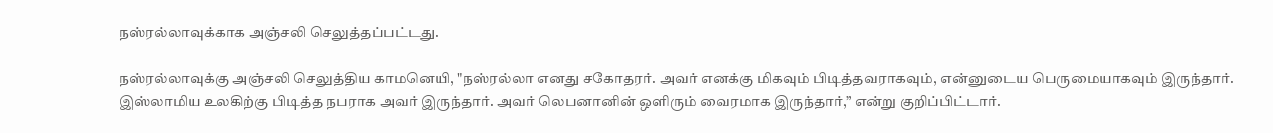நஸ்ரல்லாவுக்காக அஞ்சலி செலுத்தப்பட்டது.

நஸ்ரல்லாவுக்கு அஞ்சலி செலுத்திய காமனெயி, "நஸ்ரல்லா எனது சகோதரர். அவர் எனக்கு மிகவும் பிடித்தவராகவும், என்னுடைய பெருமையாகவும் இருந்தார். இஸ்லாமிய உலகிற்கு பிடித்த நபராக அவர் இருந்தார். அவர் லெபனானின் ஒளிரும் வைரமாக இருந்தார்,” என்று குறிப்பிட்டார்.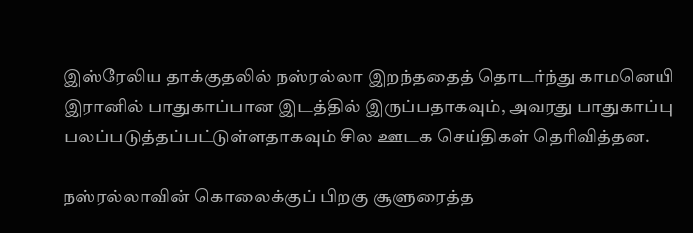இஸ்ரேலிய தாக்குதலில் நஸ்ரல்லா இறந்ததைத் தொடர்ந்து காமனெயி இரானில் பாதுகாப்பான இடத்தில் இருப்பதாகவும், அவரது பாதுகாப்பு பலப்படுத்தப்பட்டுள்ளதாகவும் சில ஊடக செய்திகள் தெரிவித்தன.

நஸ்ரல்லாவின் கொலைக்குப் பிறகு சூளுரைத்த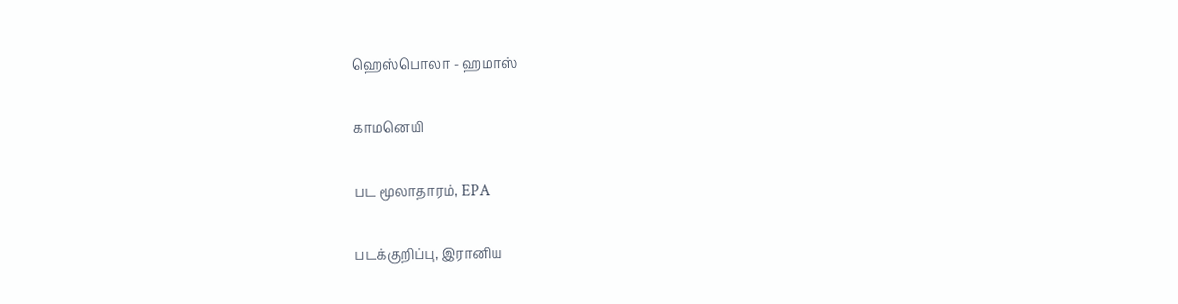ஹெஸ்பொலா - ஹமாஸ்

காமனெயி

பட மூலாதாரம், EPA

படக்குறிப்பு, இரானிய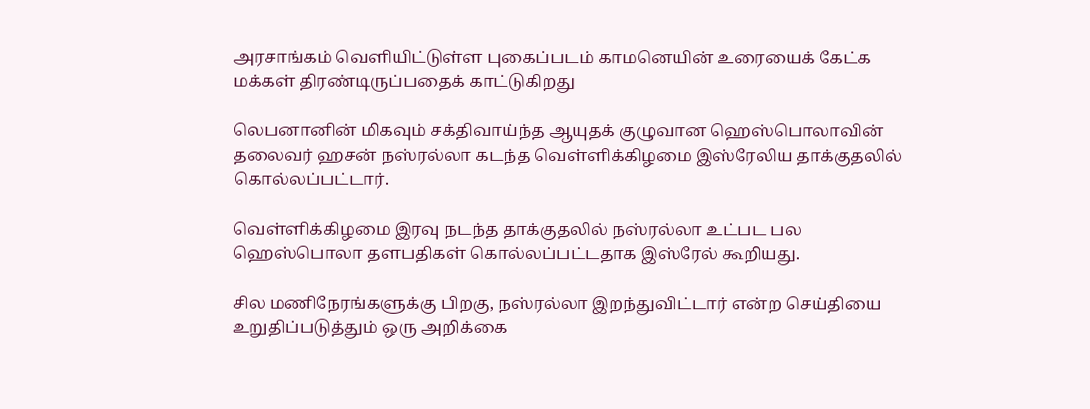அரசாங்கம் வெளியிட்டுள்ள புகைப்படம் காமனெயின் உரையைக் கேட்க மக்கள் திரண்டிருப்பதைக் காட்டுகிறது

லெபனானின் மிகவும் சக்திவாய்ந்த ஆயுதக் குழுவான ஹெஸ்பொலாவின் தலைவர் ஹசன் நஸ்ரல்லா கடந்த வெள்ளிக்கிழமை இஸ்ரேலிய தாக்குதலில் கொல்லப்பட்டார்.

வெள்ளிக்கிழமை இரவு நடந்த தாக்குதலில் நஸ்ரல்லா உட்பட பல ஹெஸ்பொலா தளபதிகள் கொல்லப்பட்டதாக இஸ்ரேல் கூறியது.

சில மணிநேரங்களுக்கு பிறகு, நஸ்ரல்லா இறந்துவிட்டார் என்ற செய்தியை உறுதிப்படுத்தும் ஒரு அறிக்கை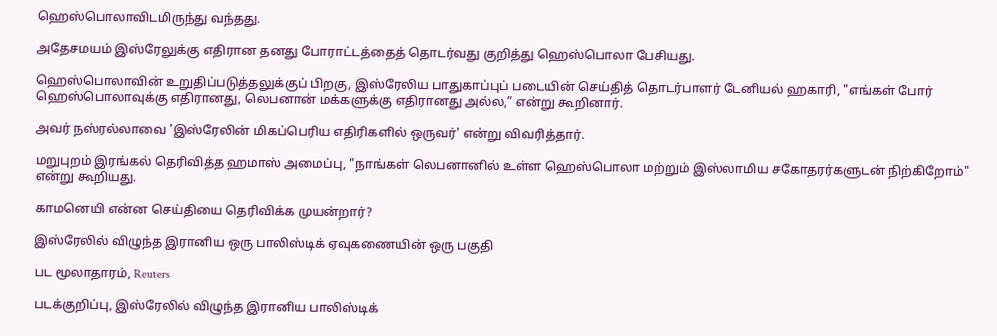ஹெஸ்பொலாவிடமிருந்து வந்தது.

அதேசமயம் இஸ்ரேலுக்கு எதிரான தனது போராட்டத்தைத் தொடர்வது குறித்து ஹெஸ்பொலா பேசியது.

ஹெஸ்பொலாவின் உறுதிப்படுத்தலுக்குப் பிறகு, இஸ்ரேலிய பாதுகாப்புப் படையின் செய்தித் தொடர்பாளர் டேனியல் ஹகாரி, "எங்கள் போர் ஹெஸ்பொலாவுக்கு எதிரானது, லெபனான் மக்களுக்கு எதிரானது அல்ல,” என்று கூறினார்.

அவர் நஸ்ரல்லாவை 'இஸ்ரேலின் மிகப்பெரிய எதிரிகளில் ஒருவர்' என்று விவரித்தார்.

மறுபுறம் இரங்கல் தெரிவித்த ஹமாஸ் அமைப்பு, "நாங்கள் லெபனானில் உள்ள ஹெஸ்பொலா மற்றும் இஸ்லாமிய சகோதரர்களுடன் நிற்கிறோம்" என்று கூறியது.

காமனெயி என்ன செய்தியை தெரிவிக்க முயன்றார்?

இஸ்ரேலில் விழுந்த இரானிய ஒரு பாலிஸ்டிக் ஏவுகணையின் ஒரு பகுதி

பட மூலாதாரம், Reuters

படக்குறிப்பு, இஸ்ரேலில் விழுந்த இரானிய பாலிஸ்டிக்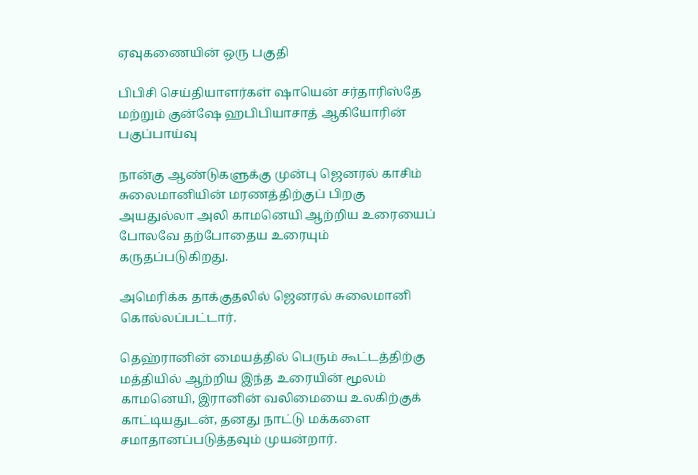ஏவுகணையின் ஒரு பகுதி

பிபிசி செய்தியாளர்கள் ஷாயென் சர்தாரிஸ்தே மற்றும் குன்ஷே ஹபிபியாசாத் ஆகியோரின் பகுப்பாய்வு

நான்கு ஆண்டுகளுக்கு முன்பு ஜெனரல் காசிம் சுலைமானியின் மரணத்திற்குப் பிறகு அயதுல்லா அலி காமனெயி ஆற்றிய உரையைப் போலவே தற்போதைய உரையும் கருதப்படுகிறது.

அமெரிக்க தாக்குதலில் ஜெனரல் சுலைமானி கொல்லப்பட்டார்.

தெஹ்ரானின் மையத்தில் பெரும் கூட்டத்திற்கு மத்தியில் ஆற்றிய இந்த உரையின் மூலம் காமனெயி, இரானின் வலிமையை உலகிற்குக் காட்டியதுடன், தனது நாட்டு மக்களை சமாதானப்படுத்தவும் முயன்றார்.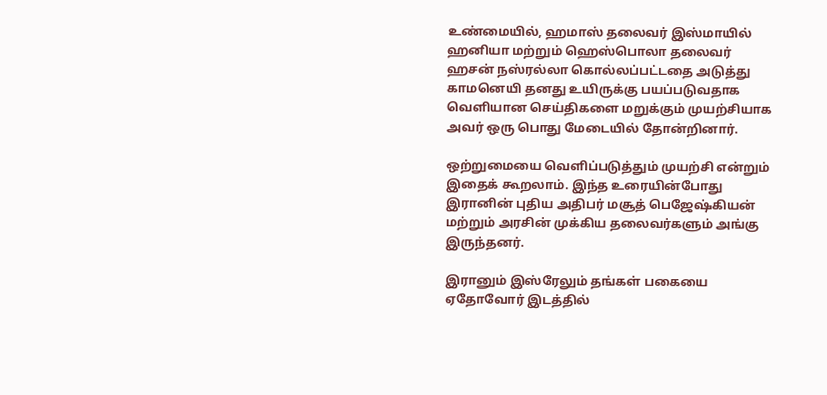உண்மையில், ஹமாஸ் தலைவர் இஸ்மாயில் ஹனியா மற்றும் ஹெஸ்பொலா தலைவர் ஹசன் நஸ்ரல்லா கொல்லப்பட்டதை அடுத்து காமனெயி தனது உயிருக்கு பயப்படுவதாக வெளியான செய்திகளை மறுக்கும் முயற்சியாக அவர் ஒரு பொது மேடையில் தோன்றினார்.

ஒற்றுமையை வெளிப்படுத்தும் முயற்சி என்றும் இதைக் கூறலாம். இந்த உரையின்போது இரானின் புதிய அதிபர் மசூத் பெஜேஷ்கியன் மற்றும் அரசின் முக்கிய தலைவர்களும் அங்கு இருந்தனர்.

இரானும் இஸ்ரேலும் தங்கள் பகையை ஏதோவோர் இடத்தில்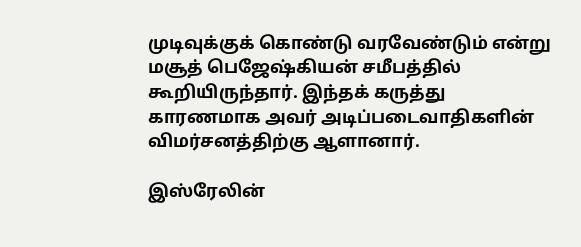முடிவுக்குக் கொண்டு வரவேண்டும் என்று மசூத் பெஜேஷ்கியன் சமீபத்தில் கூறியிருந்தார். இந்தக் கருத்து காரணமாக அவர் அடிப்படைவாதிகளின் விமர்சனத்திற்கு ஆளானார்.

இஸ்ரேலின்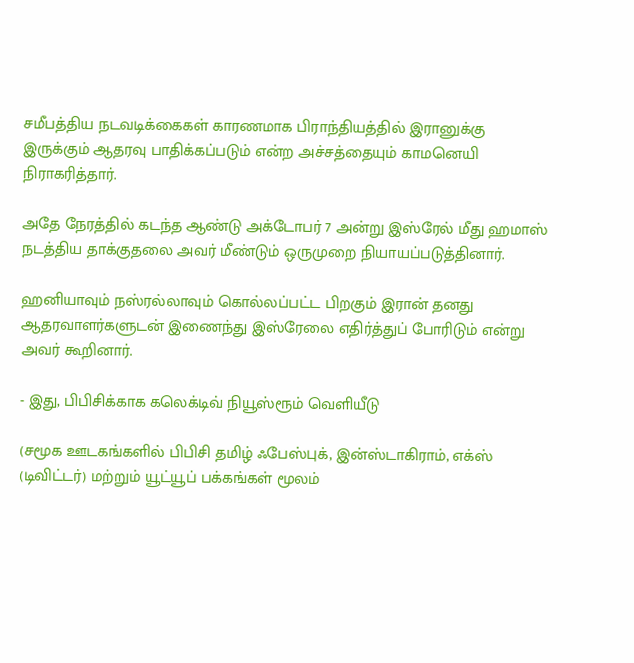சமீபத்திய நடவடிக்கைகள் காரணமாக பிராந்தியத்தில் இரானுக்கு இருக்கும் ஆதரவு பாதிக்கப்படும் என்ற அச்சத்தையும் காமனெயி நிராகரித்தார்.

அதே நேரத்தில் கடந்த ஆண்டு அக்டோபர் 7 அன்று இஸ்ரேல் மீது ஹமாஸ் நடத்திய தாக்குதலை அவர் மீண்டும் ஒருமுறை நியாயப்படுத்தினார்.

ஹனியாவும் நஸ்ரல்லாவும் கொல்லப்பட்ட பிறகும் இரான் தனது ஆதரவாளர்களுடன் இணைந்து இஸ்ரேலை எதிர்த்துப் போரிடும் என்று அவர் கூறினார்.

- இது, பிபிசிக்காக கலெக்டிவ் நியூஸ்ரூம் வெளியீடு

(சமூக ஊடகங்களில் பிபிசி தமிழ் ஃபேஸ்புக், இன்ஸ்டாகிராம், எக்ஸ் (டிவிட்டர்) மற்றும் யூட்யூப் பக்கங்கள் மூலம்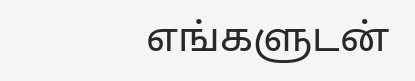எங்களுடன்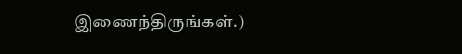இணைந்திருங்கள்.)